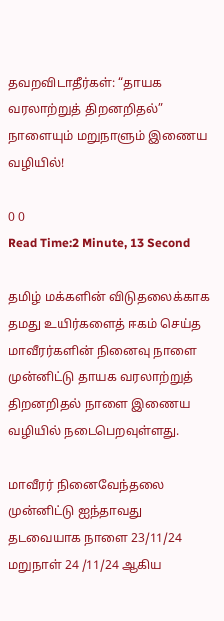தவறவிடாதீர்கள்: “தாயக வரலாற்றுத் திறனறிதல்” நாளையும் மறுநாளும் இணைய வழியில்!

0 0
Read Time:2 Minute, 13 Second

தமிழ் மக்களின் விடுதலைக்காக தமது உயிர்களைத் ஈகம் செய்த மாவீரர்களின் நினைவு நாளை முன்னிட்டு தாயக வரலாற்றுத் திறனறிதல் நாளை இணைய வழியில் நடைபெறவுள்ளது.

மாவீரர் நினைவேந்தலை முன்னிட்டு ஐந்தாவது தடவையாக நாளை 23/11/24 மறுநாள் 24 /11/24 ஆகிய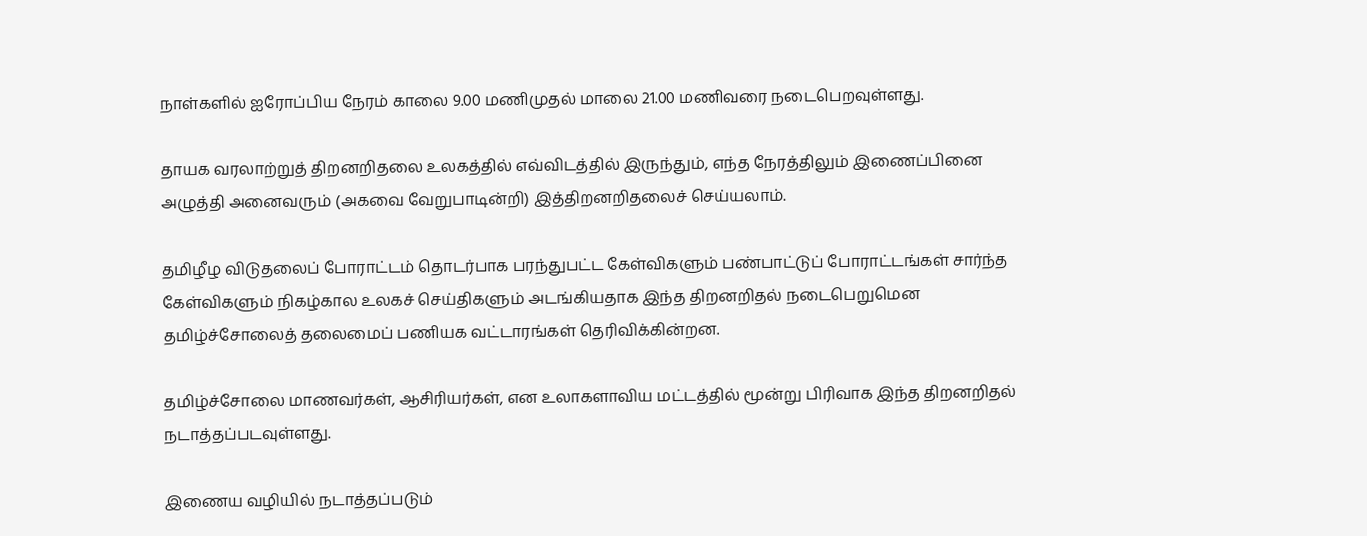நாள்களில் ஐரோப்பிய நேரம் காலை 9.00 மணிமுதல் மாலை 21.00 மணிவரை நடைபெறவுள்ளது.

தாயக வரலாற்றுத் திறனறிதலை உலகத்தில் எவ்விடத்தில் இருந்தும், எந்த நேரத்திலும் இணைப்பினை அழுத்தி அனைவரும் (அகவை வேறுபாடின்றி) இத்திறனறிதலைச் செய்யலாம்.

தமிழீழ விடுதலைப் போராட்டம் தொடர்பாக பரந்துபட்ட கேள்விகளும் பண்பாட்டுப் போராட்டங்கள் சார்ந்த கேள்விகளும் நிகழ்கால உலகச் செய்திகளும் அடங்கியதாக இந்த திறனறிதல் நடைபெறுமென தமிழ்ச்சோலைத் தலைமைப் பணியக வட்டாரங்கள் தெரிவிக்கின்றன.

தமிழ்ச்சோலை மாணவர்கள், ஆசிரியர்கள், என உலாகளாவிய மட்டத்தில் மூன்று பிரிவாக இந்த திறனறிதல் நடாத்தப்படவுள்ளது.

இணைய வழியில் நடாத்தப்படும்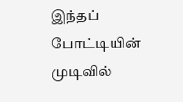இந்தப் போட்டியின் முடிவில்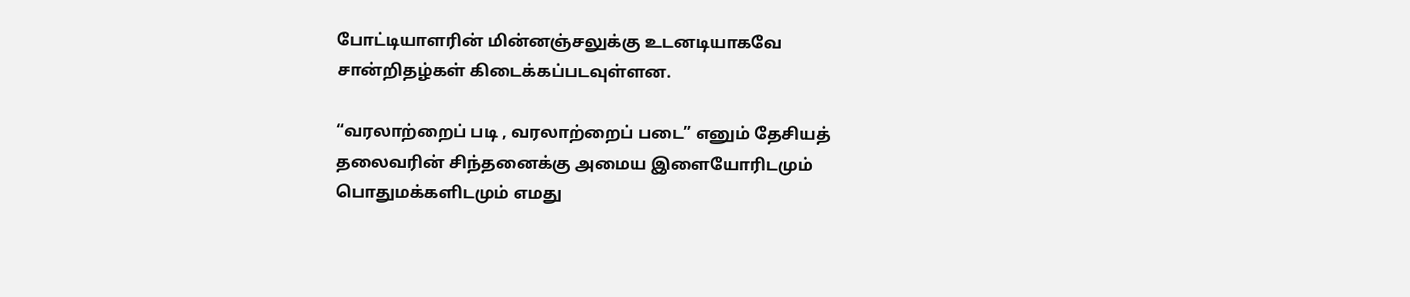போட்டியாளரின் மின்னஞ்சலுக்கு உடனடியாகவே சான்றிதழ்கள் கிடைக்கப்படவுள்ளன.

“வரலாற்றைப் படி , வரலாற்றைப் படை” எனும் தேசியத் தலைவரின் சிந்தனைக்கு அமைய இளையோரிடமும் பொதுமக்களிடமும் எமது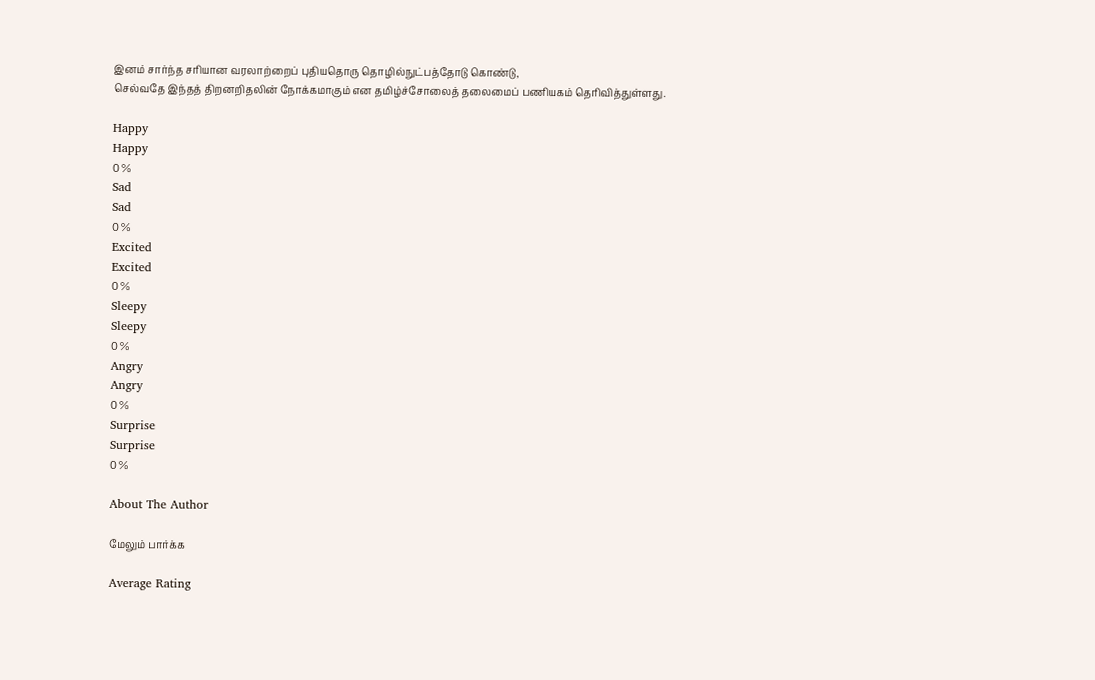இனம் சார்ந்த சரியான வரலாற்றைப் புதியதொரு தொழில்நுட்பத்தோடு கொண்டு,
செல்வதே இந்தத் திறனறிதலின் நோக்கமாகும் என தமிழ்ச்சோலைத் தலைமைப் பணியகம் தெரிவித்துள்ளது.

Happy
Happy
0 %
Sad
Sad
0 %
Excited
Excited
0 %
Sleepy
Sleepy
0 %
Angry
Angry
0 %
Surprise
Surprise
0 %

About The Author

மேலும் பார்க்க

Average Rating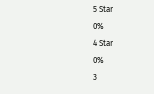5 Star
0%
4 Star
0%
3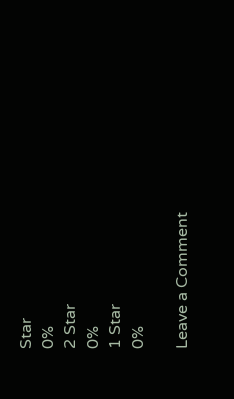Star
0%
2 Star
0%
1 Star
0%

Leave a Comment